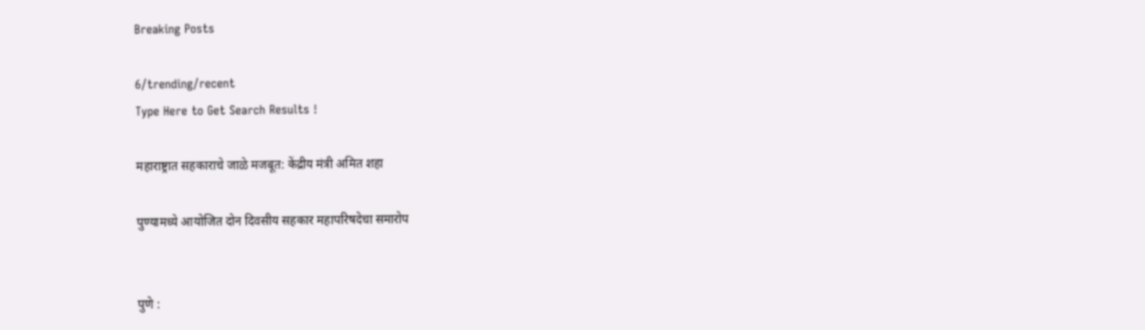Breaking Posts

6/trending/recent
Type Here to Get Search Results !

महाराष्ट्रात सहकाराचे जाळे मजबूत: केंद्रीय मंत्री अमित शहा

पुण्यामध्ये आयोजित दोन दिवसीय सहकार महापरिषदेचा समारोप


पुणे :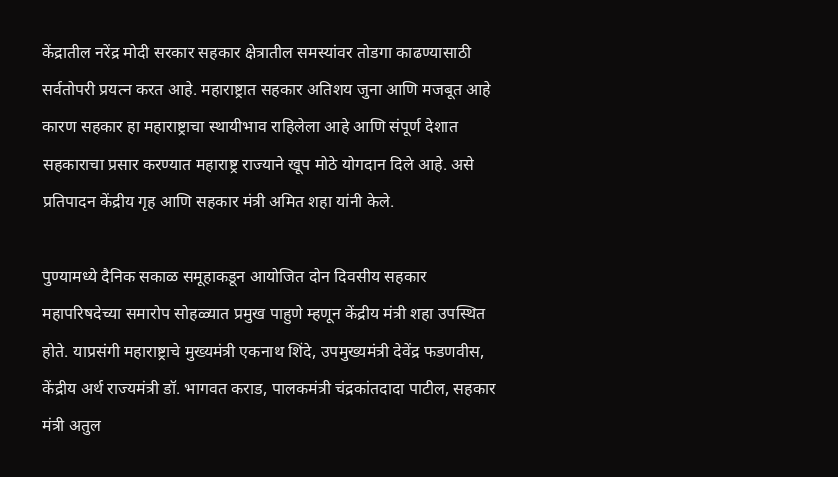केंद्रातील नरेंद्र मोदी सरकार सहकार क्षेत्रातील समस्यांवर तोडगा काढण्यासाठी सर्वतोपरी प्रयत्न करत आहे. महाराष्ट्रात सहकार अतिशय जुना आणि मजबूत आहे कारण सहकार हा महाराष्ट्राचा स्थायीभाव राहिलेला आहे आणि संपूर्ण देशात सहकाराचा प्रसार करण्यात महाराष्ट्र राज्याने खूप मोठे योगदान दिले आहे. असे प्रतिपादन केंद्रीय गृह आणि सहकार मंत्री अमित शहा यांनी केले.

पुण्यामध्ये दैनिक सकाळ समूहाकडून आयोजित दोन दिवसीय सहकार महापरिषदेच्या समारोप सोहळ्यात प्रमुख पाहुणे म्हणून केंद्रीय मंत्री शहा उपस्थित होते. याप्रसंगी महाराष्ट्राचे मुख्यमंत्री एकनाथ शिंदे, उपमुख्यमंत्री देवेंद्र फडणवीस, केंद्रीय अर्थ राज्यमंत्री डॉ. भागवत कराड, पालकमंत्री चंद्रकांतदादा पाटील, सहकार मंत्री अतुल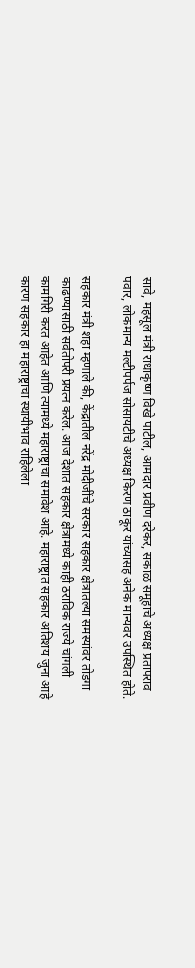सावे, महसूल मंत्री राधाकृष्ण विखे पाटील, आमदार प्रवीण दरेकर, सकाळ समूहाचे अध्यक्ष प्रतापराव पवार, लोकमान्य मल्टीपर्पज सोसायटीचे अध्यक्ष किरण ठाकूर यांच्यासह अनेक मान्यवर उपस्थित होते.

सहकार मंत्री शहा म्हणाले की, केंद्रातील नरेंद्र मोदीजींचे सरकार सहकार क्षेत्रातल्या समस्यांवर तोडगा काढण्यासाठी सर्वतोपरी प्रयत्न करेल. आज देशात सहकार क्षेत्रामध्ये काही ठराविक राज्ये चांगली कामगिरी करत आहेत आणि त्यामध्ये महाराष्ट्राचा समावेश आहे. महाराष्ट्रात सहकार अतिशय जुना आहे कारण सहकार हा महाराष्ट्राचा स्थायीभाव राहिलेला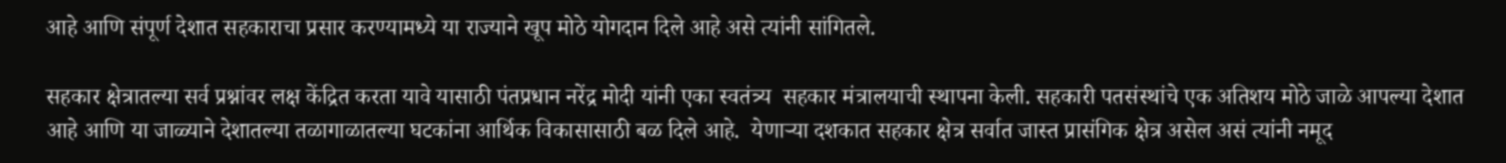आहे आणि संपूर्ण देशात सहकाराचा प्रसार करण्यामध्ये या राज्याने खूप मोठे योगदान दिले आहे असे त्यांनी सांगितले.

सहकार क्षेत्रातल्या सर्व प्रश्नांवर लक्ष केंद्रित करता यावे यासाठी पंतप्रधान नरेंद्र मोदी यांनी एका स्वतंत्र्य  सहकार मंत्रालयाची स्थापना केली. सहकारी पतसंस्थांचे एक अतिशय मोठे जाळे आपल्या देशात आहे आणि या जाळ्याने देशातल्या तळागाळातल्या घटकांना आर्थिक विकासासाठी बळ दिले आहे.  येणाऱ्या दशकात सहकार क्षेत्र सर्वात जास्त प्रासंगिक क्षेत्र असेल असं त्यांनी नमूद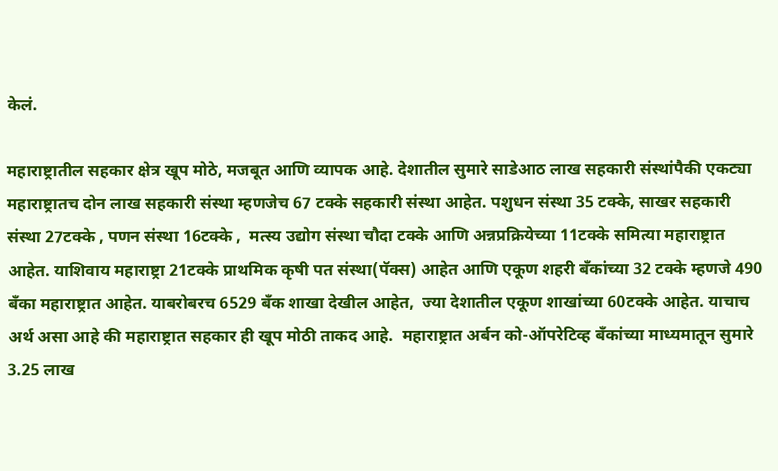केलं.

महाराष्ट्रातील सहकार क्षेत्र खूप मोठे, मजबूत आणि व्यापक आहे. देशातील सुमारे साडेआठ लाख सहकारी संस्थांपैकी एकट्या महाराष्ट्रातच दोन लाख सहकारी संस्था म्हणजेच 67 टक्के सहकारी संस्था आहेत. पशुधन संस्था 35 टक्के, साखर सहकारी संस्था 27टक्के , पणन संस्था 16टक्के ,  मत्स्य उद्योग संस्था चौदा टक्के आणि अन्नप्रक्रियेच्या 11टक्के समित्या महाराष्ट्रात आहेत. याशिवाय महाराष्ट्रा 21टक्के प्राथमिक कृषी पत संस्था(पॅक्स) आहेत आणि एकूण शहरी बँकांच्या 32 टक्के म्हणजे 490 बँका महाराष्ट्रात आहेत. याबरोबरच 6529 बँक शाखा देखील आहेत,  ज्या देशातील एकूण शाखांच्या 60टक्के आहेत. याचाच अर्थ असा आहे की महाराष्ट्रात सहकार ही खूप मोठी ताकद आहे.  महाराष्ट्रात अर्बन को-ऑपरेटिव्ह बँकांच्या माध्यमातून सुमारे 3.25 लाख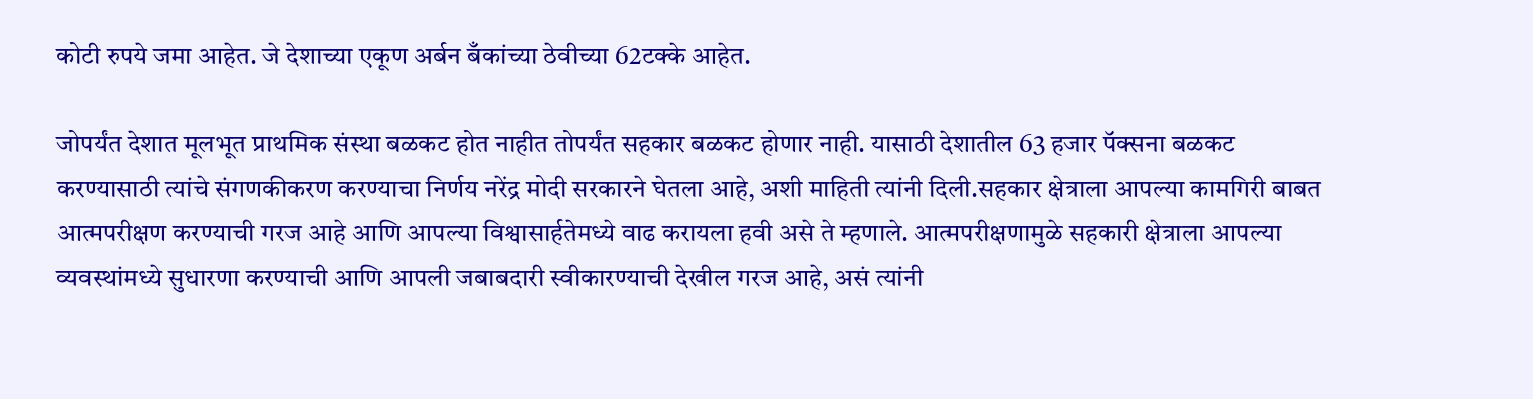कोटी रुपये जमा आहेत. जे देशाच्या एकूण अर्बन बँकांच्या ठेवीच्या 62टक्के आहेत.

जोपर्यंत देशात मूलभूत प्राथमिक संस्था बळकट होत नाहीत तोपर्यंत सहकार बळकट होणार नाही. यासाठी देशातील 63 हजार पॅक्सना बळकट करण्यासाठी त्यांचे संगणकीकरण करण्याचा निर्णय नरेंद्र मोदी सरकारने घेतला आहे, अशी माहिती त्यांनी दिली.सहकार क्षेत्राला आपल्या कामगिरी बाबत आत्मपरीक्षण करण्याची गरज आहे आणि आपल्या विश्वासार्हतेमध्ये वाढ करायला हवी असे ते म्हणाले. आत्मपरीक्षणामुळे सहकारी क्षेत्राला आपल्या व्यवस्थांमध्ये सुधारणा करण्याची आणि आपली जबाबदारी स्वीकारण्याची देखील गरज आहे, असं त्यांनी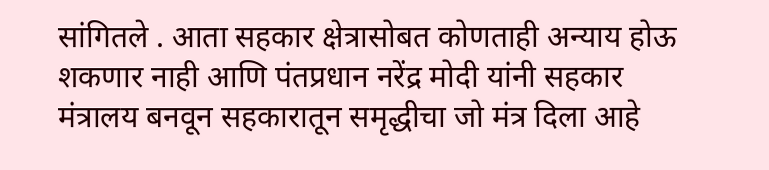सांगितले . आता सहकार क्षेत्रासोबत कोणताही अन्याय होऊ शकणार नाही आणि पंतप्रधान नरेंद्र मोदी यांनी सहकार मंत्रालय बनवून सहकारातून समृद्धीचा जो मंत्र दिला आहे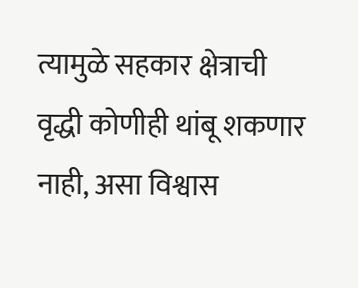त्यामुळे सहकार क्षेत्राची वृद्धी कोणीही थांबू शकणार नाही, असा विश्वास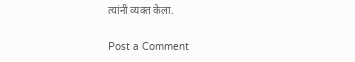त्यांनी व्यक्त केला.

Post a Comment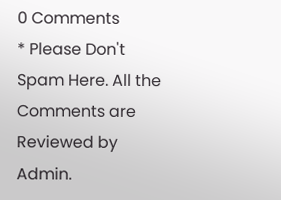0 Comments
* Please Don't Spam Here. All the Comments are Reviewed by Admin.